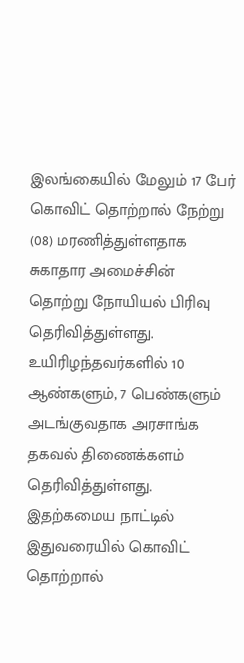இலங்கையில் மேலும் 17 பேர் கொவிட் தொற்றால் நேற்று (08) மரணித்துள்ளதாக சுகாதார அமைச்சின் தொற்று நோயியல் பிரிவு தெரிவித்துள்ளது. உயிரிழந்தவர்களில் 10 ஆண்களும், 7 பெண்களும் அடங்குவதாக அரசாங்க தகவல் திணைக்களம் தெரிவித்துள்ளது.
இதற்கமைய நாட்டில் இதுவரையில் கொவிட் தொற்றால்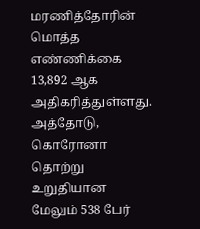மரணித்தோரின் மொத்த எண்ணிக்கை 13,892 ஆக அதிகரித்துள்ளது. அத்தோடு, கொரோனா தொற்று உறுதியான மேலும் 538 பேர்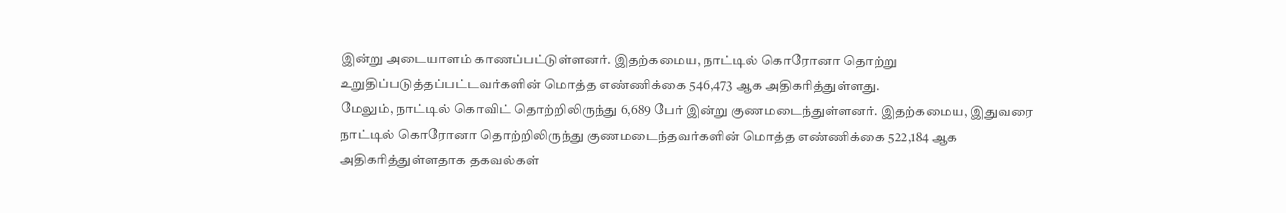இன்று அடையாளம் காணப்பட்டுள்ளனர். இதற்கமைய, நாட்டில் கொரோனா தொற்று உறுதிப்படுத்தப்பட்டவர்களின் மொத்த எண்ணிக்கை 546,473 ஆக அதிகரித்துள்ளது.
மேலும், நாட்டில் கொவிட் தொற்றிலிருந்து 6,689 பேர் இன்று குணமடைந்துள்ளனர். இதற்கமைய, இதுவரை நாட்டில் கொரோனா தொற்றிலிருந்து குணமடைந்தவர்களின் மொத்த எண்ணிக்கை 522,184 ஆக அதிகரித்துள்ளதாக தகவல்கள்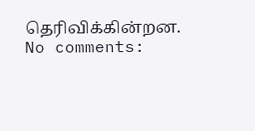தெரிவிக்கின்றன.
No comments: